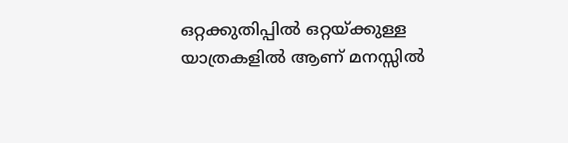ഒറ്റക്കുതിപ്പിൽ ഒറ്റയ്ക്കുള്ള യാത്രകളിൽ ആണ് മനസ്സിൽ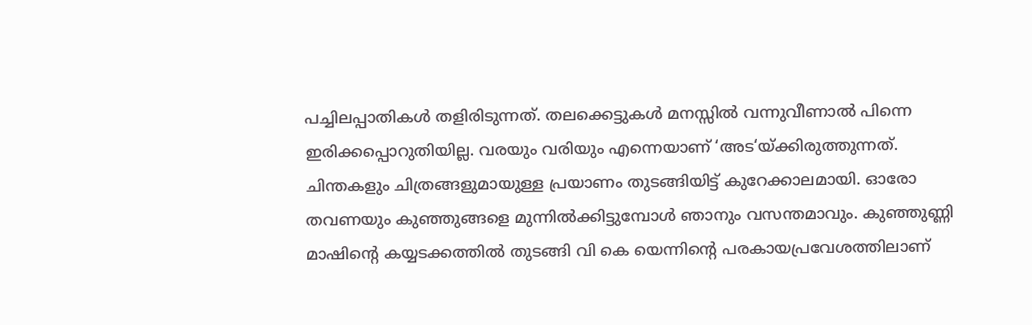പച്ചിലപ്പാതികൾ തളിരിടുന്നത്. തലക്കെട്ടുകൾ മനസ്സിൽ വന്നുവീണാൽ പിന്നെ ഇരിക്കപ്പൊറുതിയില്ല. വരയും വരിയും എന്നെയാണ് ‘അട‘യ്ക്കിരുത്തുന്നത്. ചിന്തകളും ചിത്രങ്ങളുമായുള്ള പ്രയാണം തുടങ്ങിയിട്ട് കുറേക്കാലമായി. ഓരോ തവണയും കുഞ്ഞുങ്ങളെ മുന്നിൽക്കിട്ടുമ്പോൾ ഞാനും വസന്തമാവും. കുഞ്ഞുണ്ണി മാഷിന്റെ കയ്യടക്കത്തിൽ തുടങ്ങി വി കെ യെന്നിന്റെ പരകായപ്രവേശത്തിലാണ്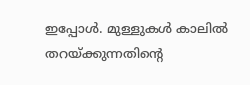ഇപ്പോൾ. മുള്ളുകൾ കാലിൽ തറയ്ക്കുന്നതിന്റെ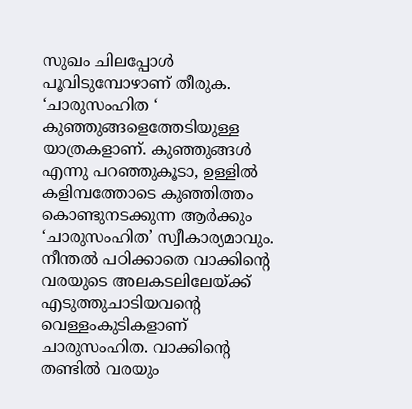സുഖം ചിലപ്പോൾ പൂവിടുമ്പോഴാണ് തീരുക. ‘ചാരുസംഹിത ‘ കുഞ്ഞുങ്ങളെത്തേടിയുള്ള യാത്രകളാണ്. കുഞ്ഞുങ്ങൾ എന്നു പറഞ്ഞുകൂടാ, ഉള്ളിൽ കളിമ്പത്തോടെ കുഞ്ഞിത്തം കൊണ്ടുനടക്കുന്ന ആർക്കും ‘ചാരുസംഹിത’ സ്വീകാര്യമാവും. നീന്തൽ പഠിക്കാതെ വാക്കിന്റെ വരയുടെ അലകടലിലേയ്ക്ക് എടുത്തുചാടിയവന്റെ വെള്ളംകുടികളാണ് ചാരുസംഹിത. വാക്കിന്റെ തണ്ടിൽ വരയും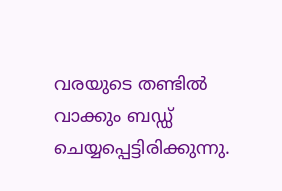വരയുടെ തണ്ടിൽ വാക്കും ബഡ്ഡ് ചെയ്യപ്പെട്ടിരിക്കുന്നു.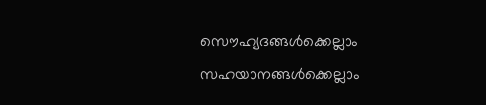സൌഹ്യദങ്ങൾക്കെല്ലാം സഹയാനങ്ങൾക്കെല്ലാം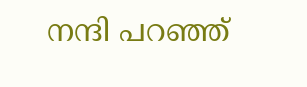നന്ദി പറഞ്ഞ്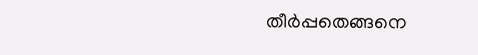തീർപ്പതെങ്ങനെ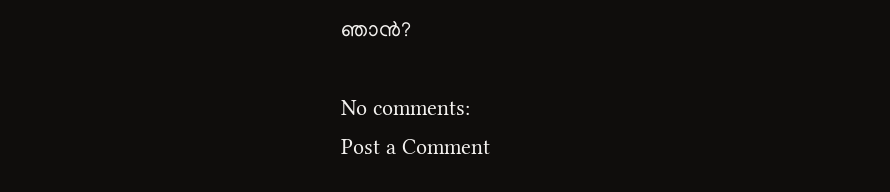ഞാൻ?

No comments:
Post a Comment